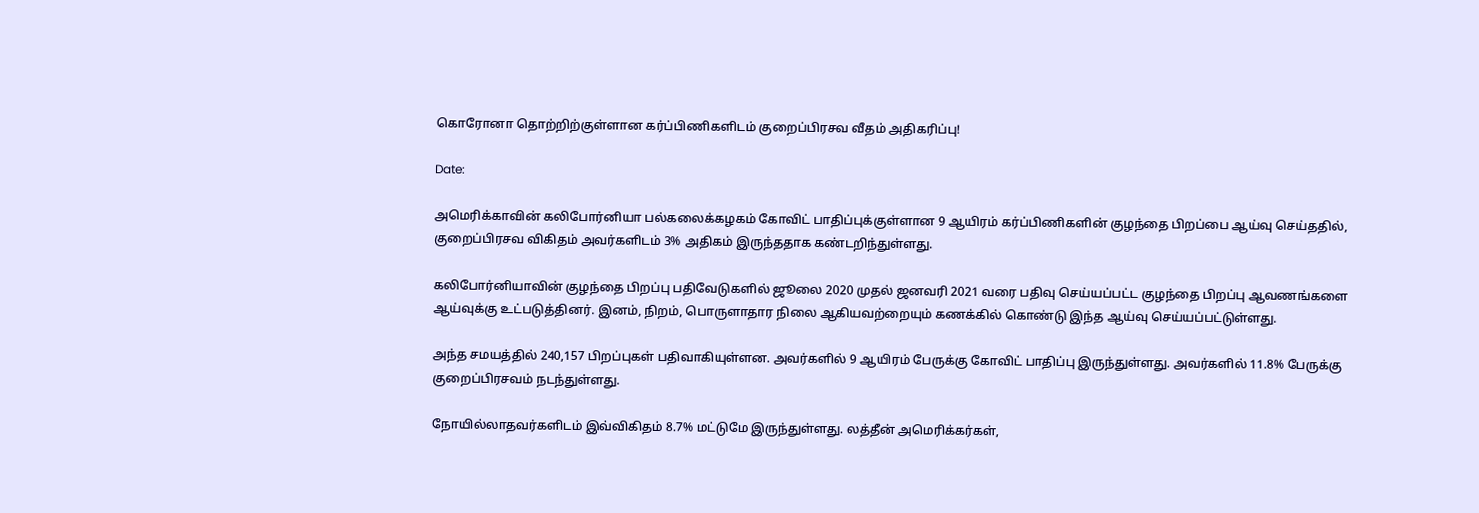கொரோனா தொற்றிற்குள்ளான கர்ப்பிணிகளிடம் குறைப்பிரசவ வீதம் அதிகரிப்பு!

Date:

அமெரிக்காவின் கலிபோர்னியா பல்கலைக்கழகம் கோவிட் பாதிப்புக்குள்ளான 9 ஆயிரம் கர்ப்பிணிகளின் குழந்தை பிறப்பை ஆய்வு செய்ததில், குறைப்பிரசவ விகிதம் அவர்களிடம் 3% அதிகம் இருந்ததாக கண்டறிந்துள்ளது.

கலிபோர்னியாவின் குழந்தை பிறப்பு பதிவேடுகளில் ஜூலை 2020 முதல் ஜனவரி 2021 வரை பதிவு செய்யப்பட்ட குழந்தை பிறப்பு ஆவணங்களை ஆய்வுக்கு உட்படுத்தினர். இனம், நிறம், பொருளாதார நிலை ஆகியவற்றையும் கணக்கில் கொண்டு இந்த ஆய்வு செய்யப்பட்டுள்ளது.

அந்த சமயத்தில் 240,157 பிறப்புகள் பதிவாகியுள்ளன. அவர்களில் 9 ஆயிரம் பேருக்கு கோவிட் பாதிப்பு இருந்துள்ளது. அவர்களில் 11.8% பேருக்கு குறைப்பிரசவம் நடந்துள்ளது.

நோயில்லாதவர்களிடம் இவ்விகிதம் 8.7% மட்டுமே இருந்துள்ளது. லத்தீன் அமெரிக்கர்கள்,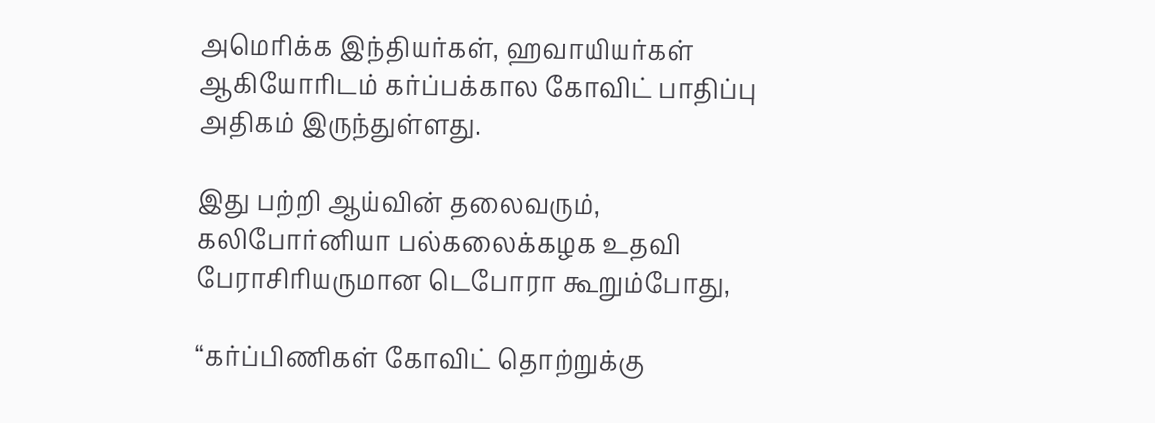அமெரிக்க இந்தியர்கள், ஹவாயியர்கள் ஆகியோரிடம் கர்ப்பக்கால கோவிட் பாதிப்பு அதிகம் இருந்துள்ளது.

இது பற்றி ஆய்வின் தலைவரும், கலிபோர்னியா பல்கலைக்கழக உதவி பேராசிரியருமான டெபோரா கூறும்போது,

“கர்ப்பிணிகள் கோவிட் தொற்றுக்கு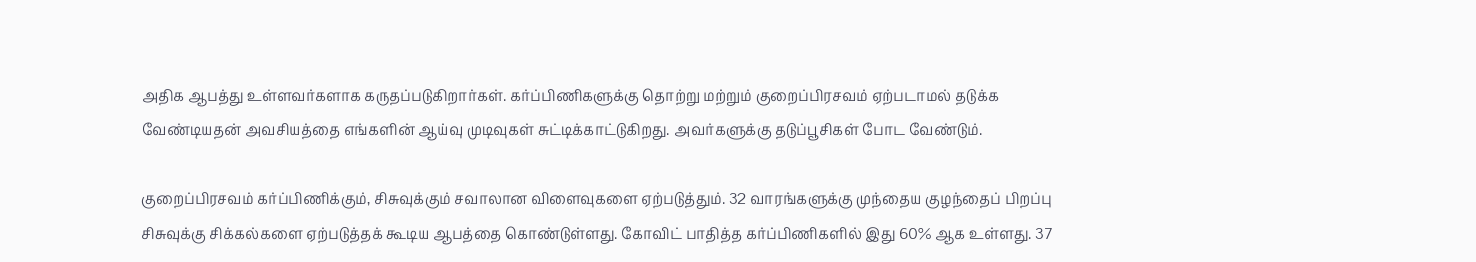அதிக ஆபத்து உள்ளவர்களாக கருதப்படுகிறார்கள். கர்ப்பிணிகளுக்கு தொற்று மற்றும் குறைப்பிரசவம் ஏற்படாமல் தடுக்க வேண்டியதன் அவசியத்தை எங்களின் ஆய்வு முடிவுகள் சுட்டிக்காட்டுகிறது. அவர்களுக்கு தடுப்பூசிகள் போட வேண்டும்.

குறைப்பிரசவம் கர்ப்பிணிக்கும், சிசுவுக்கும் சவாலான விளைவுகளை ஏற்படுத்தும். 32 வாரங்களுக்கு முந்தைய குழந்தைப் பிறப்பு சிசுவுக்கு சிக்கல்களை ஏற்படுத்தக் கூடிய ஆபத்தை கொண்டுள்ளது. கோவிட் பாதித்த கர்ப்பிணிகளில் இது 60% ஆக உள்ளது. 37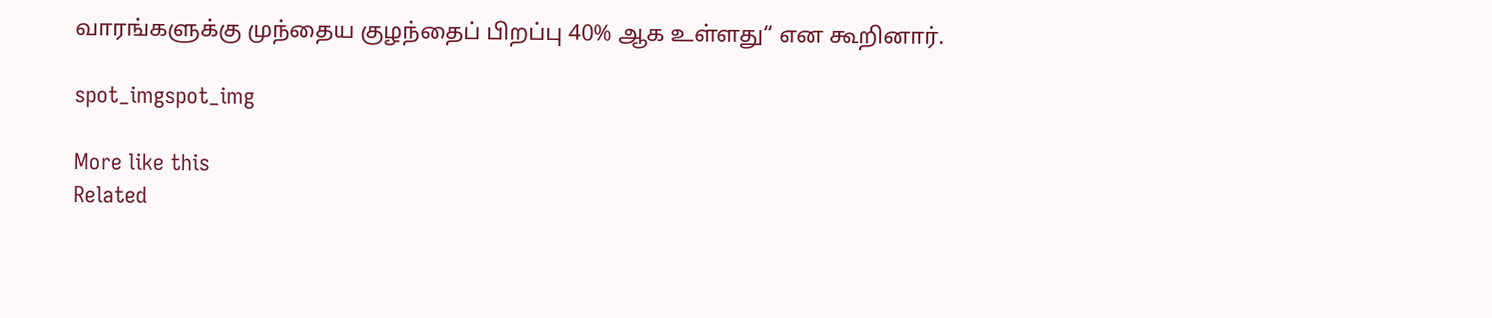வாரங்களுக்கு முந்தைய குழந்தைப் பிறப்பு 40% ஆக உள்ளது“ என கூறினார்.

spot_imgspot_img

More like this
Related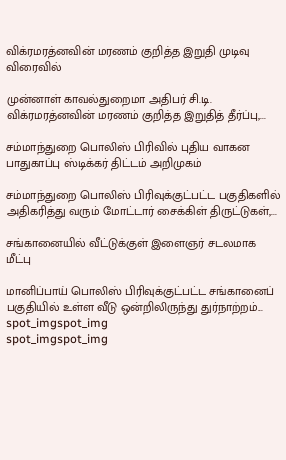விக்ரமரத்னவின் மரணம் குறித்த இறுதி முடிவு விரைவில்

முன்னாள் காவல்துறைமா அதிபர் சி.டி. விக்ரமரத்னவின் மரணம் குறித்த இறுதித் தீர்ப்பு,...

சம்மாந்துறை பொலிஸ் பிரிவில் புதிய வாகன பாதுகாப்பு ஸ்டிக்கர் திட்டம் அறிமுகம்

சம்மாந்துறை பொலிஸ் பிரிவுக்குட்பட்ட பகுதிகளில் அதிகரித்து வரும் மோட்டார் சைக்கிள் திருட்டுகள்,...

சங்கானையில் வீட்டுக்குள் இளைஞர் சடலமாக மீட்பு

மானிப்பாய் பொலிஸ் பிரிவுக்குட்பட்ட சங்கானைப் பகுதியில் உள்ள வீடு ஒன்றிலிருந்து துர்நாற்றம்...
spot_imgspot_img
spot_imgspot_img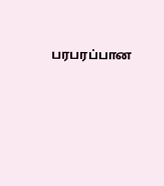பரபரப்பான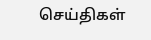செய்திகள்